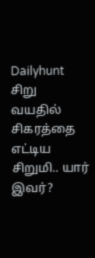Dailyhunt
சிறு வயதில் சிகரத்தை எட்டிய சிறுமி.. யார் இவர்?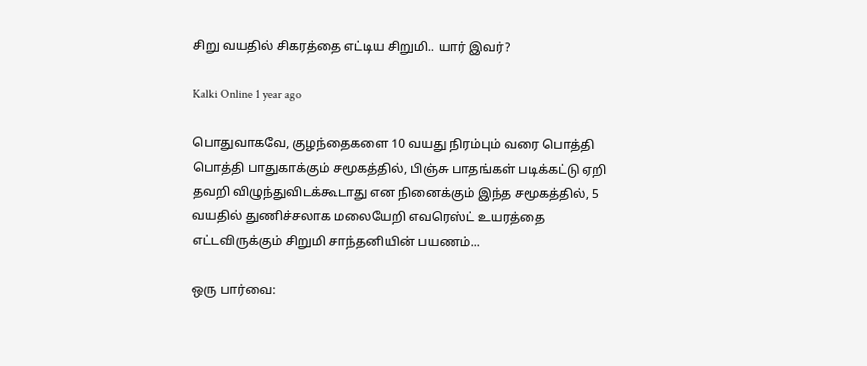சிறு வயதில் சிகரத்தை எட்டிய சிறுமி.. யார் இவர்?

Kalki Online 1 year ago

பொதுவாகவே, குழந்தைகளை 10 வயது நிரம்பும் வரை பொத்தி பொத்தி பாதுகாக்கும் சமூகத்தில், பிஞ்சு பாதங்கள் படிக்கட்டு ஏறி தவறி விழுந்துவிடக்கூடாது என நினைக்கும் இந்த சமூகத்தில், 5 வயதில் துணிச்சலாக மலையேறி எவரெஸ்ட் உயரத்தை எட்டவிருக்கும் சிறுமி சாந்தனியின் பயணம்...

ஒரு பார்வை: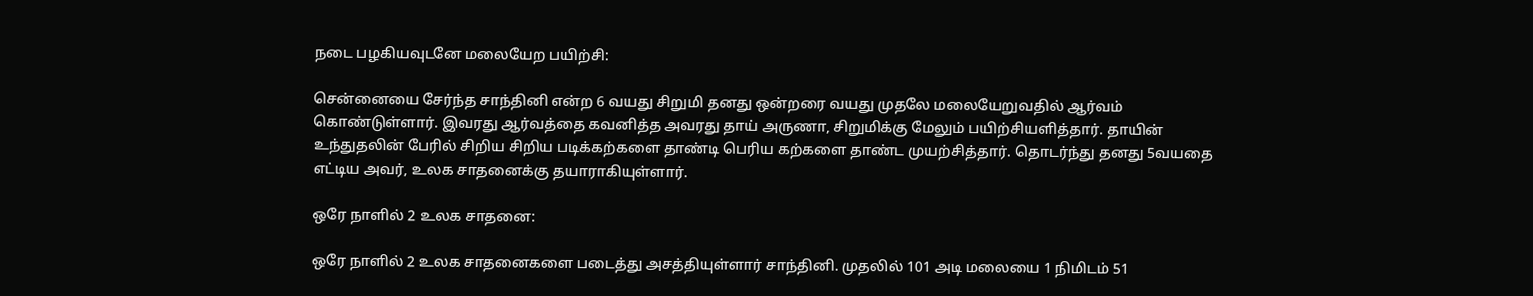நடை பழகியவுடனே மலையேற பயிற்சி:

சென்னையை சேர்ந்த சாந்தினி என்ற 6 வயது சிறுமி தனது ஒன்றரை வயது முதலே மலையேறுவதில் ஆர்வம் கொண்டுள்ளார். இவரது ஆர்வத்தை கவனித்த அவரது தாய் அருணா, சிறுமிக்கு மேலும் பயிற்சியளித்தார். தாயின் உந்துதலின் பேரில் சிறிய சிறிய படிக்கற்களை தாண்டி பெரிய கற்களை தாண்ட முயற்சித்தார். தொடர்ந்து தனது 5வயதை எட்டிய அவர், உலக சாதனைக்கு தயாராகியுள்ளார்.

ஒரே நாளில் 2 உலக சாதனை:

ஒரே நாளில் 2 உலக சாதனைகளை படைத்து அசத்தியுள்ளார் சாந்தினி. முதலில் 101 அடி மலையை 1 நிமிடம் 51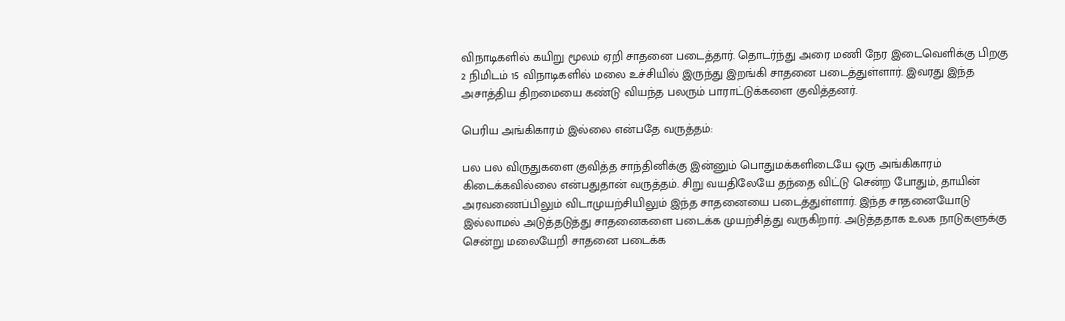விநாடிகளில் கயிறு மூலம் ஏறி சாதனை படைத்தார். தொடர்ந்து அரை மணி நேர இடைவெளிக்கு பிறகு 2 நிமிடம் 15 விநாடிகளில் மலை உச்சியில் இருந்து இறங்கி சாதனை படைத்துள்ளார். இவரது இந்த அசாத்திய திறமையை கண்டு வியந்த பலரும் பாராட்டுக்களை குவித்தனர்.

பெரிய அங்கிகாரம் இல்லை என்பதே வருத்தம்:

பல பல விருதுகளை குவித்த சாந்தினிக்கு இன்னும் பொதுமக்களிடையே ஒரு அங்கிகாரம் கிடைக்கவில்லை என்பதுதான் வருத்தம். சிறு வயதிலேயே தந்தை விட்டு சென்ற போதும், தாயின் அரவணைப்பிலும் விடாமுயற்சியிலும் இந்த சாதனையை படைத்துள்ளார். இந்த சாதனையோடு இல்லாமல் அடுத்தடுத்து சாதனைகளை படைக்க முயற்சித்து வருகிறார். அடுத்ததாக உலக நாடுகளுக்கு சென்று மலையேறி சாதனை படைக்க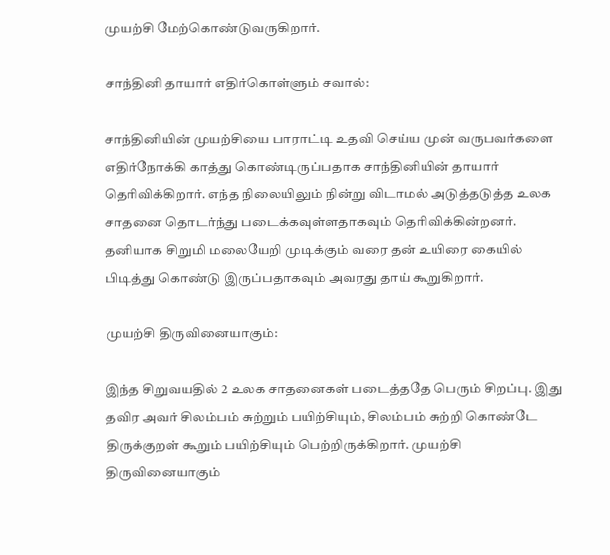முயற்சி மேற்கொண்டுவருகிறார்.

சாந்தினி தாயார் எதிர்கொள்ளும் சவால்:

சாந்தினியின் முயற்சியை பாராட்டி உதவி செய்ய முன் வருபவர்களை எதிர்நோக்கி காத்து கொண்டிருப்பதாக சாந்தினியின் தாயார் தெரிவிக்கிறார். எந்த நிலையிலும் நின்று விடாமல் அடுத்தடுத்த உலக சாதனை தொடர்ந்து படைக்கவுள்ளதாகவும் தெரிவிக்கின்றனர். தனியாக சிறுமி மலையேறி முடிக்கும் வரை தன் உயிரை கையில் பிடித்து கொண்டு இருப்பதாகவும் அவரது தாய் கூறுகிறார்.

முயற்சி திருவினையாகும்:

இந்த சிறுவயதில் 2 உலக சாதனைகள் படைத்ததே பெரும் சிறப்பு. இது தவிர அவர் சிலம்பம் சுற்றும் பயிற்சியும், சிலம்பம் சுற்றி கொண்டே திருக்குறள் கூறும் பயிற்சியும் பெற்றிருக்கிறார். முயற்சி திருவினையாகும்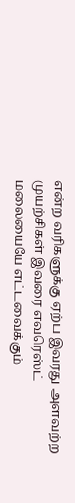என்ற வரிகளுக்கு ஏற்ப இவரது அளவற்ற முயற்சிகள் இவரை எவரெஸ்ட் மலையையே எட்டவைக்கும்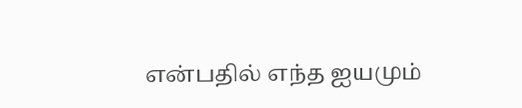என்பதில் எந்த ஐயமும்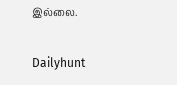இல்லை.

Dailyhunt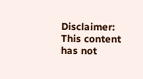Disclaimer: This content has not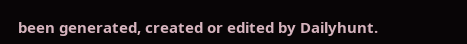been generated, created or edited by Dailyhunt.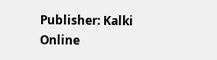Publisher: Kalki Online